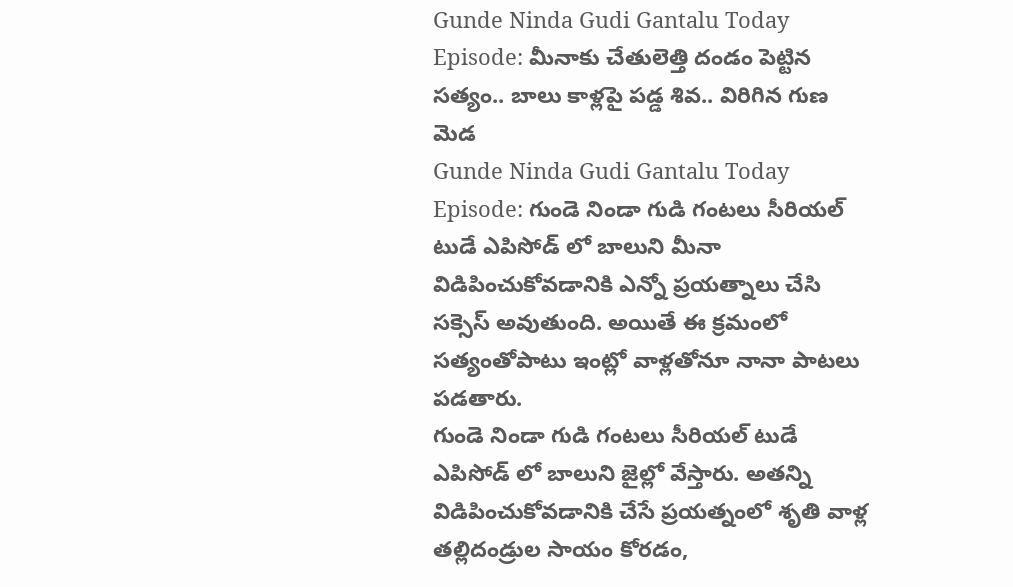Gunde Ninda Gudi Gantalu Today Episode: మీనాకు చేతులెత్తి దండం పెట్టిన సత్యం.. బాలు కాళ్లపై పడ్డ శివ.. విరిగిన గుణ మెడ
Gunde Ninda Gudi Gantalu Today Episode: గుండె నిండా గుడి గంటలు సీరియల్ టుడే ఎపిసోడ్ లో బాలుని మీనా విడిపించుకోవడానికి ఎన్నో ప్రయత్నాలు చేసి సక్సెస్ అవుతుంది. అయితే ఈ క్రమంలో సత్యంతోపాటు ఇంట్లో వాళ్లతోనూ నానా పాటలు పడతారు.
గుండె నిండా గుడి గంటలు సీరియల్ టుడే ఎపిసోడ్ లో బాలుని జైల్లో వేస్తారు. అతన్ని విడిపించుకోవడానికి చేసే ప్రయత్నంలో శృతి వాళ్ల తల్లిదండ్రుల సాయం కోరడం,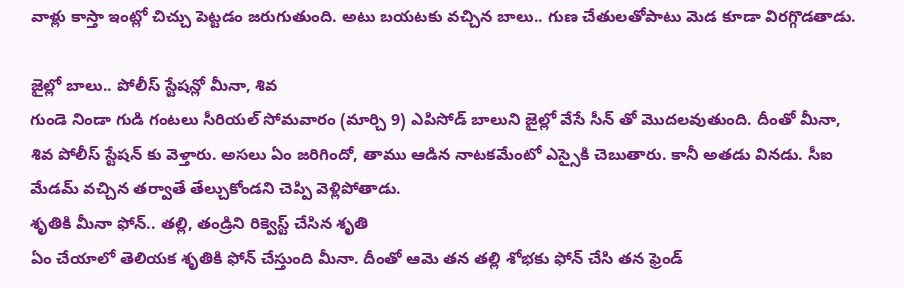వాళ్లు కాస్తా ఇంట్లో చిచ్చు పెట్టడం జరుగుతుంది. అటు బయటకు వచ్చిన బాలు.. గుణ చేతులతోపాటు మెడ కూడా విరగ్గొడతాడు.

జైల్లో బాలు.. పోలీస్ స్టేషన్లో మీనా, శివ
గుండె నిండా గుడి గంటలు సీరియల్ సోమవారం (మార్చి 9) ఎపిసోడ్ బాలుని జైల్లో వేసే సీన్ తో మొదలవుతుంది. దీంతో మీనా, శివ పోలీస్ స్టేషన్ కు వెళ్తారు. అసలు ఏం జరిగిందో, తాము ఆడిన నాటకమేంటో ఎస్సైకి చెబుతారు. కానీ అతడు వినడు. సీఐ మేడమ్ వచ్చిన తర్వాతే తేల్చుకోండని చెప్పి వెళ్లిపోతాడు.
శృతికి మీనా ఫోన్.. తల్లి, తండ్రిని రిక్వెస్ట్ చేసిన శృతి
ఏం చేయాలో తెలియక శృతికి ఫోన్ చేస్తుంది మీనా. దీంతో ఆమె తన తల్లి శోభకు ఫోన్ చేసి తన ఫ్రెండ్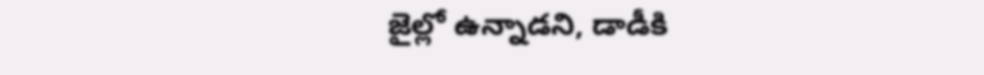జైల్లో ఉన్నాడని, డాడీకి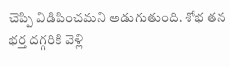చెప్పి విడిపించమని అడుగుతుంది. శోభ తన భర్త దగ్గరికి వెళ్లి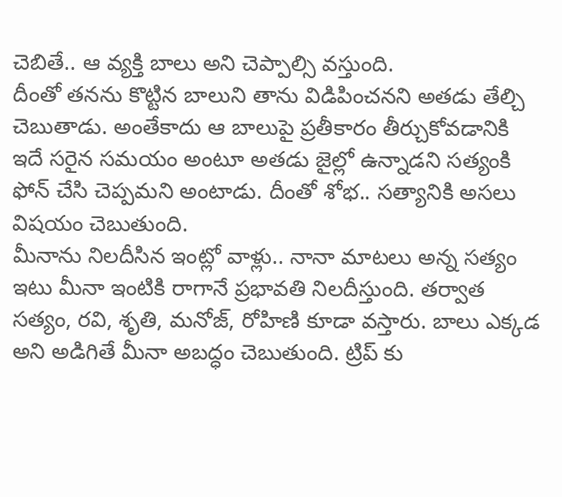చెబితే.. ఆ వ్యక్తి బాలు అని చెప్పాల్సి వస్తుంది.
దీంతో తనను కొట్టిన బాలుని తాను విడిపించనని అతడు తేల్చి చెబుతాడు. అంతేకాదు ఆ బాలుపై ప్రతీకారం తీర్చుకోవడానికి ఇదే సరైన సమయం అంటూ అతడు జైల్లో ఉన్నాడని సత్యంకి ఫోన్ చేసి చెప్పమని అంటాడు. దీంతో శోభ.. సత్యానికి అసలు విషయం చెబుతుంది.
మీనాను నిలదీసిన ఇంట్లో వాళ్లు.. నానా మాటలు అన్న సత్యం
ఇటు మీనా ఇంటికి రాగానే ప్రభావతి నిలదీస్తుంది. తర్వాత సత్యం, రవి, శృతి, మనోజ్, రోహిణి కూడా వస్తారు. బాలు ఎక్కడ అని అడిగితే మీనా అబద్ధం చెబుతుంది. ట్రిప్ కు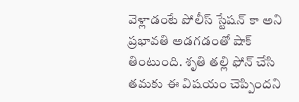వెళ్లాడంటే పోలీస్ స్టేషన్ కా అని ప్రభావతి అడగడంతో షాక్ తింటుంది. శృతి తల్లి ఫోన్ చేసి తమకు ఈ విషయం చెప్పిందని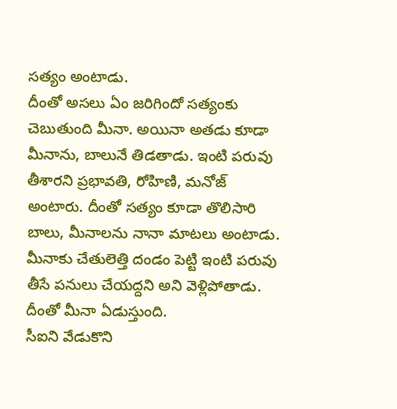సత్యం అంటాడు.
దీంతో అసలు ఏం జరిగిందో సత్యంకు చెబుతుంది మీనా. అయినా అతడు కూడా మీనాను, బాలునే తిడతాడు. ఇంటి పరువు తీశారని ప్రభావతి, రోహిణి, మనోజ్ అంటారు. దీంతో సత్యం కూడా తొలిసారి బాలు, మీనాలను నానా మాటలు అంటాడు. మీనాకు చేతులెత్తి దండం పెట్టి ఇంటి పరువు తీసే పనులు చేయద్దని అని వెళ్లిపోతాడు. దీంతో మీనా ఏడుస్తుంది.
సీఐని వేడుకొని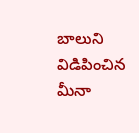బాలుని విడిపించిన మీనా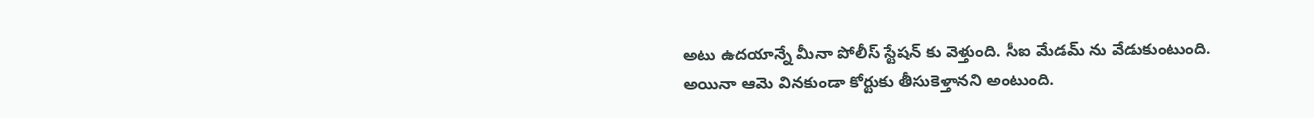అటు ఉదయాన్నే మీనా పోలీస్ స్టేషన్ కు వెళ్తుంది. సీఐ మేడమ్ ను వేడుకుంటుంది. అయినా ఆమె వినకుండా కోర్టుకు తీసుకెళ్తానని అంటుంది.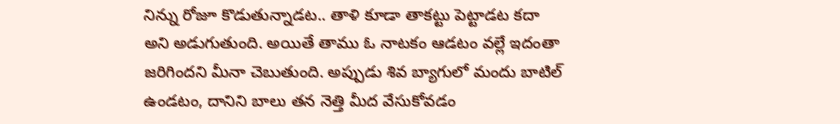నిన్ను రోజూ కొడుతున్నాడట.. తాళి కూడా తాకట్టు పెట్టాడట కదా అని అడుగుతుంది. అయితే తాము ఓ నాటకం ఆడటం వల్లే ఇదంతా జరిగిందని మీనా చెబుతుంది. అప్పుడు శివ బ్యాగులో మందు బాటిల్ ఉండటం, దానిని బాలు తన నెత్తి మీద వేసుకోవడం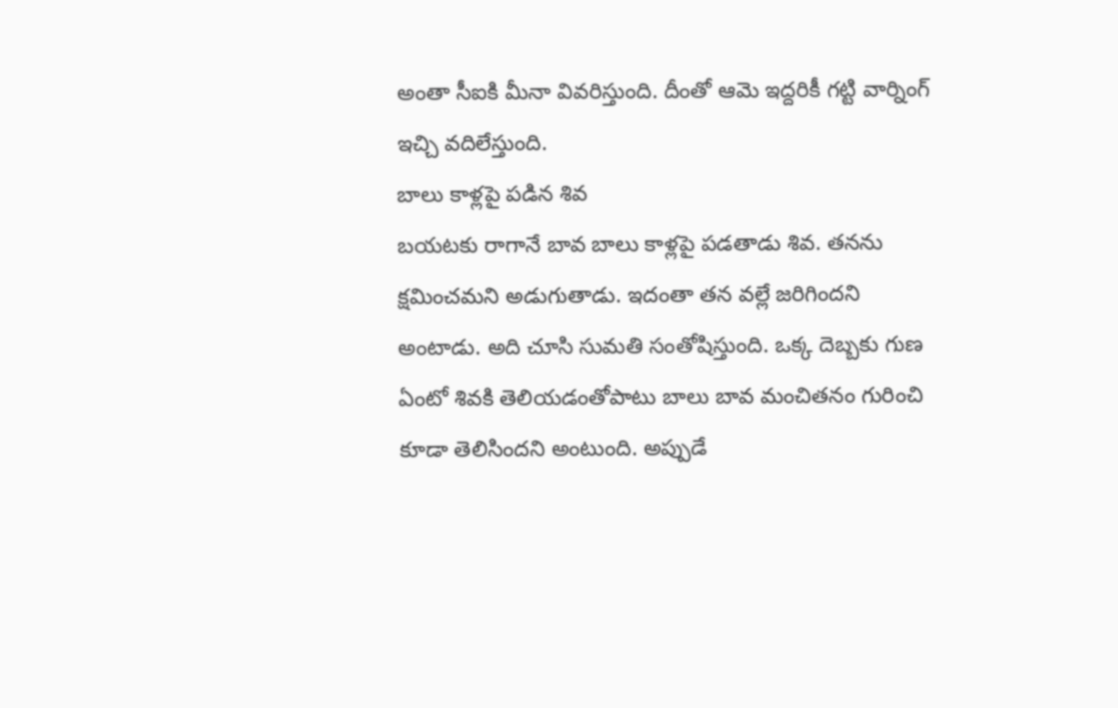అంతా సీఐకి మీనా వివరిస్తుంది. దీంతో ఆమె ఇద్దరికీ గట్టి వార్నింగ్ ఇచ్చి వదిలేస్తుంది.
బాలు కాళ్లపై పడిన శివ
బయటకు రాగానే బావ బాలు కాళ్లపై పడతాడు శివ. తనను క్షమించమని అడుగుతాడు. ఇదంతా తన వల్లే జరిగిందని అంటాడు. అది చూసి సుమతి సంతోషిస్తుంది. ఒక్క దెబ్బకు గుణ ఏంటో శివకి తెలియడంతోపాటు బాలు బావ మంచితనం గురించి కూడా తెలిసిందని అంటుంది. అప్పుడే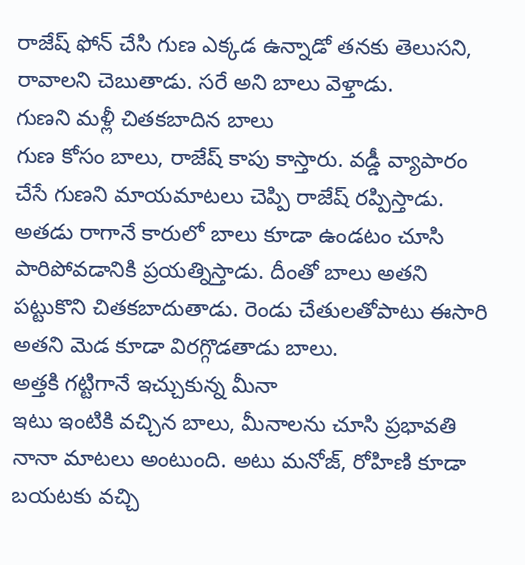రాజేష్ ఫోన్ చేసి గుణ ఎక్కడ ఉన్నాడో తనకు తెలుసని, రావాలని చెబుతాడు. సరే అని బాలు వెళ్తాడు.
గుణని మళ్లీ చితకబాదిన బాలు
గుణ కోసం బాలు, రాజేష్ కాపు కాస్తారు. వడ్డీ వ్యాపారం చేసే గుణని మాయమాటలు చెప్పి రాజేష్ రప్పిస్తాడు. అతడు రాగానే కారులో బాలు కూడా ఉండటం చూసి పారిపోవడానికి ప్రయత్నిస్తాడు. దీంతో బాలు అతని పట్టుకొని చితకబాదుతాడు. రెండు చేతులతోపాటు ఈసారి అతని మెడ కూడా విరగ్గొడతాడు బాలు.
అత్తకి గట్టిగానే ఇచ్చుకున్న మీనా
ఇటు ఇంటికి వచ్చిన బాలు, మీనాలను చూసి ప్రభావతి నానా మాటలు అంటుంది. అటు మనోజ్, రోహిణి కూడా బయటకు వచ్చి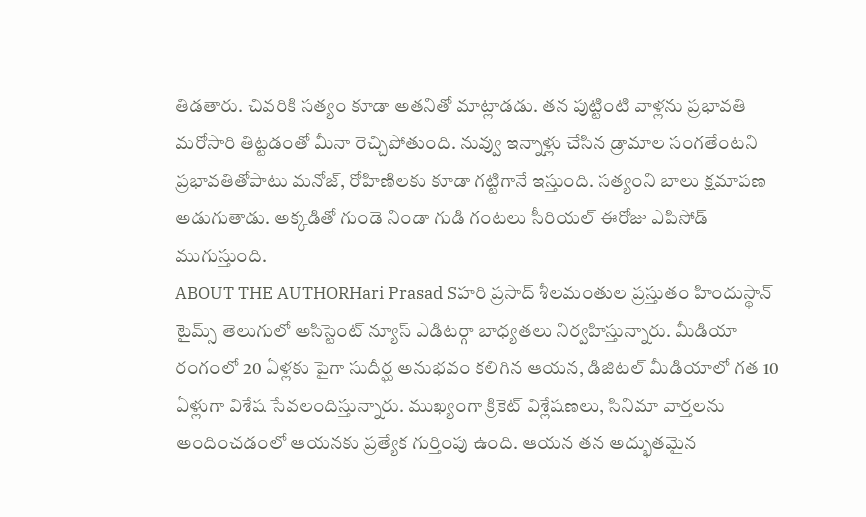తిడతారు. చివరికి సత్యం కూడా అతనితో మాట్లాడడు. తన పుట్టింటి వాళ్లను ప్రభావతి మరోసారి తిట్టడంతో మీనా రెచ్చిపోతుంది. నువ్వు ఇన్నాళ్లు చేసిన డ్రామాల సంగతేంటని ప్రభావతితోపాటు మనోజ్, రోహిణిలకు కూడా గట్టిగానే ఇస్తుంది. సత్యంని బాలు క్షమాపణ అడుగుతాడు. అక్కడితో గుండె నిండా గుడి గంటలు సీరియల్ ఈరోజు ఎపిసోడ్ ముగుస్తుంది.
ABOUT THE AUTHORHari Prasad Sహరి ప్రసాద్ శీలమంతుల ప్రస్తుతం హిందుస్థాన్ టైమ్స్ తెలుగులో అసిస్టెంట్ న్యూస్ ఎడిటర్గా బాధ్యతలు నిర్వహిస్తున్నారు. మీడియా రంగంలో 20 ఏళ్లకు పైగా సుదీర్ఘ అనుభవం కలిగిన ఆయన, డిజిటల్ మీడియాలో గత 10 ఏళ్లుగా విశేష సేవలందిస్తున్నారు. ముఖ్యంగా క్రికెట్ విశ్లేషణలు, సినిమా వార్తలను అందించడంలో ఆయనకు ప్రత్యేక గుర్తింపు ఉంది. ఆయన తన అద్భుతమైన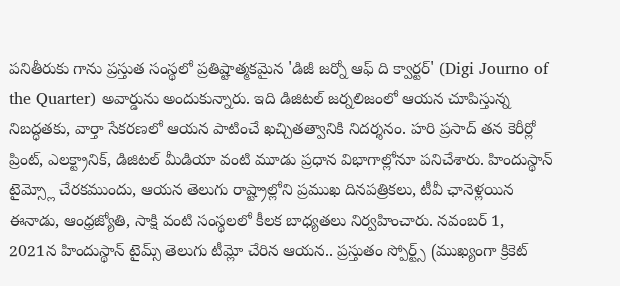పనితీరుకు గాను ప్రస్తుత సంస్థలో ప్రతిష్టాత్మకమైన 'డిజీ జర్నో ఆఫ్ ది క్వార్టర్' (Digi Journo of the Quarter) అవార్డును అందుకున్నారు. ఇది డిజిటల్ జర్నలిజంలో ఆయన చూపిస్తున్న నిబద్ధతకు, వార్తా సేకరణలో ఆయన పాటించే ఖచ్చితత్వానికి నిదర్శనం. హరి ప్రసాద్ తన కెరీర్లో ప్రింట్, ఎలక్ట్రానిక్, డిజిటల్ మీడియా వంటి మూడు ప్రధాన విభాగాల్లోనూ పనిచేశారు. హిందుస్థాన్ టైమ్స్లో చేరకముందు, ఆయన తెలుగు రాష్ట్రాల్లోని ప్రముఖ దినపత్రికలు, టీవీ ఛానెళ్లయిన ఈనాడు, ఆంధ్రజ్యోతి, సాక్షి వంటి సంస్థలలో కీలక బాధ్యతలు నిర్వహించారు. నవంబర్ 1, 2021న హిందుస్థాన్ టైమ్స్ తెలుగు టీమ్లో చేరిన ఆయన.. ప్రస్తుతం స్పోర్ట్స్ (ముఖ్యంగా క్రికెట్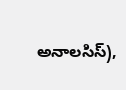అనాలసిస్),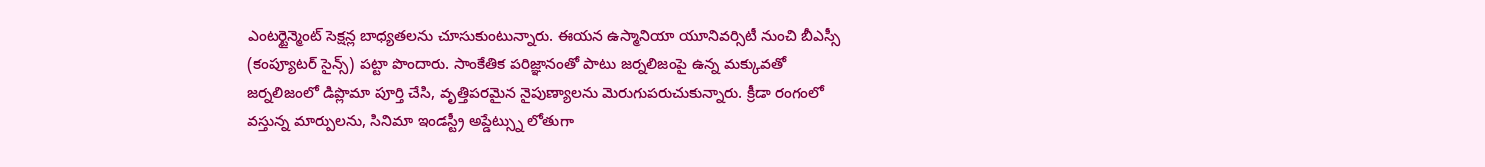ఎంటర్టైన్మెంట్ సెక్షన్ల బాధ్యతలను చూసుకుంటున్నారు. ఈయన ఉస్మానియా యూనివర్సిటీ నుంచి బీఎస్సీ (కంప్యూటర్ సైన్స్) పట్టా పొందారు. సాంకేతిక పరిజ్ఞానంతో పాటు జర్నలిజంపై ఉన్న మక్కువతో జర్నలిజంలో డిప్లొమా పూర్తి చేసి, వృత్తిపరమైన నైపుణ్యాలను మెరుగుపరుచుకున్నారు. క్రీడా రంగంలో వస్తున్న మార్పులను, సినిమా ఇండస్ట్రీ అప్డేట్స్ను లోతుగా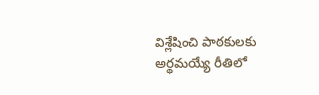విశ్లేషించి పాఠకులకు అర్థమయ్యే రీతిలో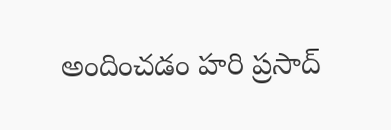అందించడం హరి ప్రసాద్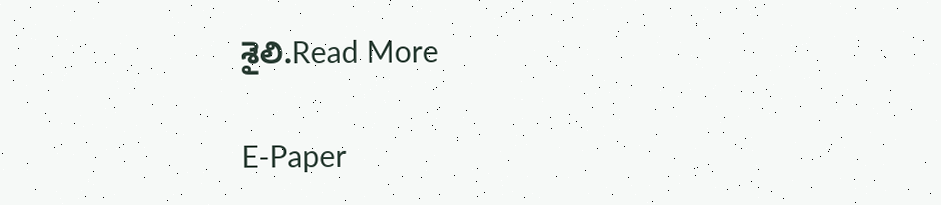శైలి.Read More

E-Paper